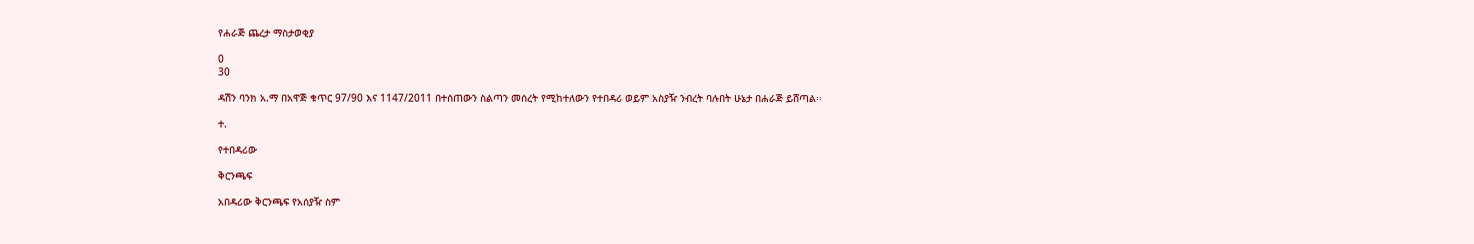የሐራጅ ጨረታ ማስታወቂያ

0
30

ዳሽን ባንክ አ.ማ በአዋጅ ቁጥር 97/90 እና 1147/2011 በተሰጠውን ስልጣን መሰረት የሚከተለውን የተበዳሪ ወይም አስያዥ ንብረት ባሉበት ሁኔታ በሐራጅ ይሸጣል፡፡

ተ.

የተበዳሪው

ቅርንጫፍ

አበዳሪው ቅርንጫፍ የአሰያዥ ስም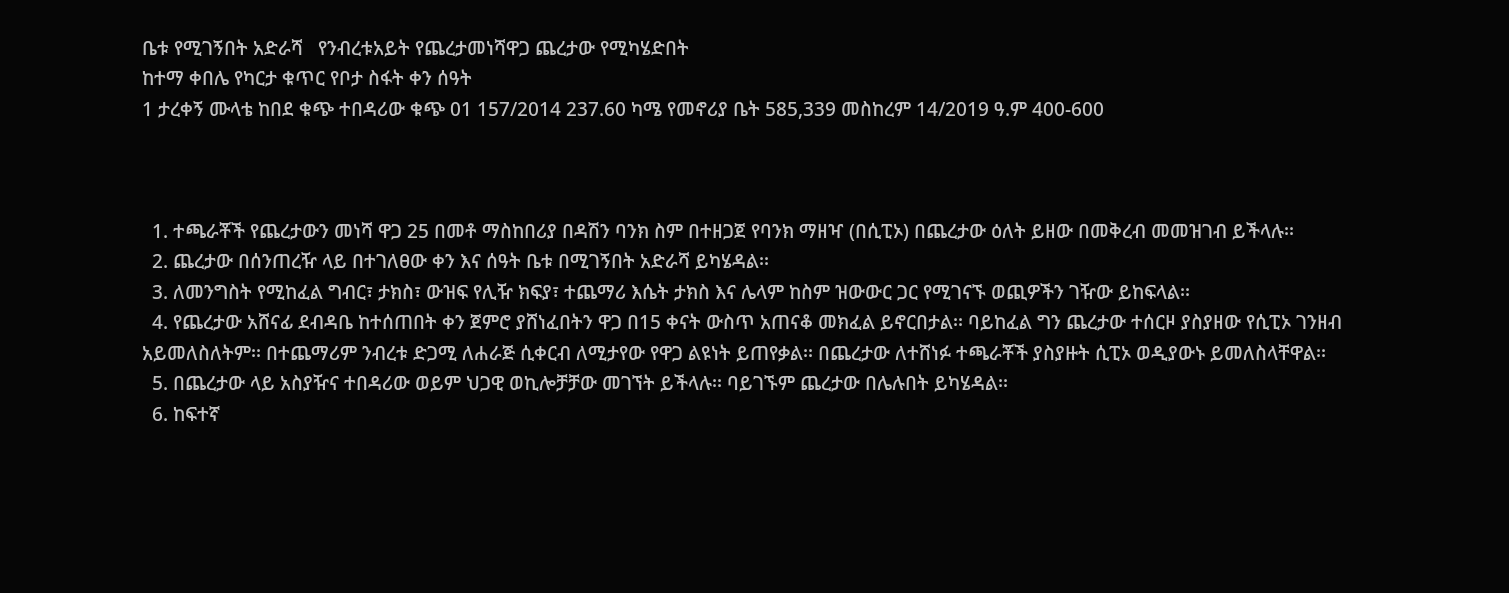ቤቱ የሚገኝበት አድራሻ   የንብረቱአይት የጨረታመነሻዋጋ ጨረታው የሚካሄድበት
ከተማ ቀበሌ የካርታ ቁጥር የቦታ ስፋት ቀን ሰዓት
1 ታረቀኝ ሙላቴ ከበደ ቁጭ ተበዳሪው ቁጭ 01 157/2014 237.60 ካሜ የመኖሪያ ቤት 585,339 መስከረም 14/2019 ዓ.ም 400-600



  1. ተጫራቾች የጨረታውን መነሻ ዋጋ 25 በመቶ ማስከበሪያ በዳሽን ባንክ ስም በተዘጋጀ የባንክ ማዘዣ (በሲፒኦ) በጨረታው ዕለት ይዘው በመቅረብ መመዝገብ ይችላሉ፡፡
  2. ጨረታው በሰንጠረዥ ላይ በተገለፀው ቀን እና ሰዓት ቤቱ በሚገኝበት አድራሻ ይካሄዳል፡፡
  3. ለመንግስት የሚከፈል ግብር፣ ታክስ፣ ውዝፍ የሊዥ ክፍያ፣ ተጨማሪ እሴት ታክስ እና ሌላም ከስም ዝውውር ጋር የሚገናኙ ወጪዎችን ገዥው ይከፍላል፡፡
  4. የጨረታው አሸናፊ ደብዳቤ ከተሰጠበት ቀን ጀምሮ ያሸነፈበትን ዋጋ በ15 ቀናት ውስጥ አጠናቆ መክፈል ይኖርበታል፡፡ ባይከፈል ግን ጨረታው ተሰርዞ ያስያዘው የሲፒኦ ገንዘብ አይመለስለትም፡፡ በተጨማሪም ንብረቱ ድጋሚ ለሐራጅ ሲቀርብ ለሚታየው የዋጋ ልዩነት ይጠየቃል፡፡ በጨረታው ለተሸነፉ ተጫራቾች ያስያዙት ሲፒኦ ወዲያውኑ ይመለስላቸዋል፡፡
  5. በጨረታው ላይ አስያዥና ተበዳሪው ወይም ህጋዊ ወኪሎቻቻው መገኘት ይችላሉ፡፡ ባይገኙም ጨረታው በሌሉበት ይካሄዳል፡፡
  6. ከፍተኛ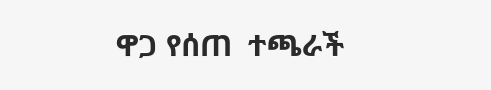ዋጋ የሰጠ  ተጫራች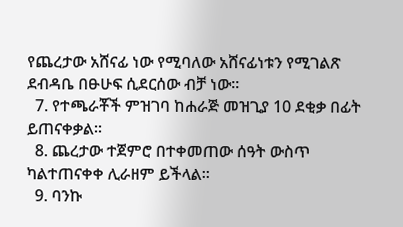የጨረታው አሸናፊ ነው የሚባለው አሸናፊነቱን የሚገልጽ  ደብዳቤ በፁሁፍ ሲደርሰው ብቻ ነው፡፡
  7. የተጫራቾች ምዝገባ ከሐራጅ መዝጊያ 10 ደቂቃ በፊት ይጠናቀቃል፡፡
  8. ጨረታው ተጀምሮ በተቀመጠው ሰዓት ውስጥ ካልተጠናቀቀ ሊራዘም ይችላል፡፡
  9. ባንኩ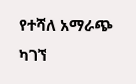የተሻለ አማራጭ ካገኘ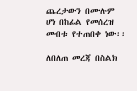ጨረታውን በሙሉም ሆነ በከፊል የመሰረዝ መብቱ የተጠበቀ ነው፡፡

ለበለጠ መረጃ በስልክ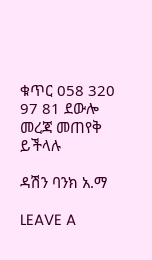ቁጥር 058 320 97 81 ደውሎ መረጃ መጠየቅ ይችላሉ

ዳሽን ባንክ አ.ማ

LEAVE A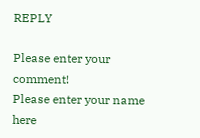REPLY

Please enter your comment!
Please enter your name here